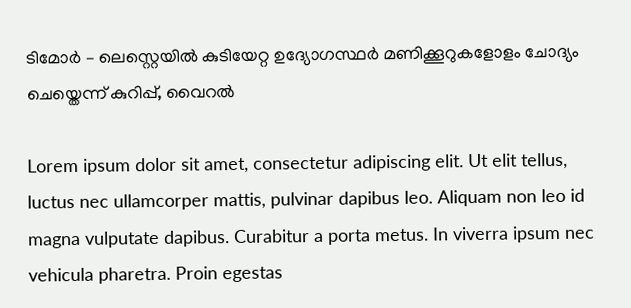ടിമോർ – ലെസ്റ്റെയിൽ കുടിയേറ്റ ഉദ്യോഗസ്ഥർ മണിക്കൂറുകളോളം ചോദ്യം ചെയ്തെന്ന് കുറിപ്പ്, വൈറൽ

Lorem ipsum dolor sit amet, consectetur adipiscing elit. Ut elit tellus, luctus nec ullamcorper mattis, pulvinar dapibus leo. Aliquam non leo id magna vulputate dapibus. Curabitur a porta metus. In viverra ipsum nec vehicula pharetra. Proin egestas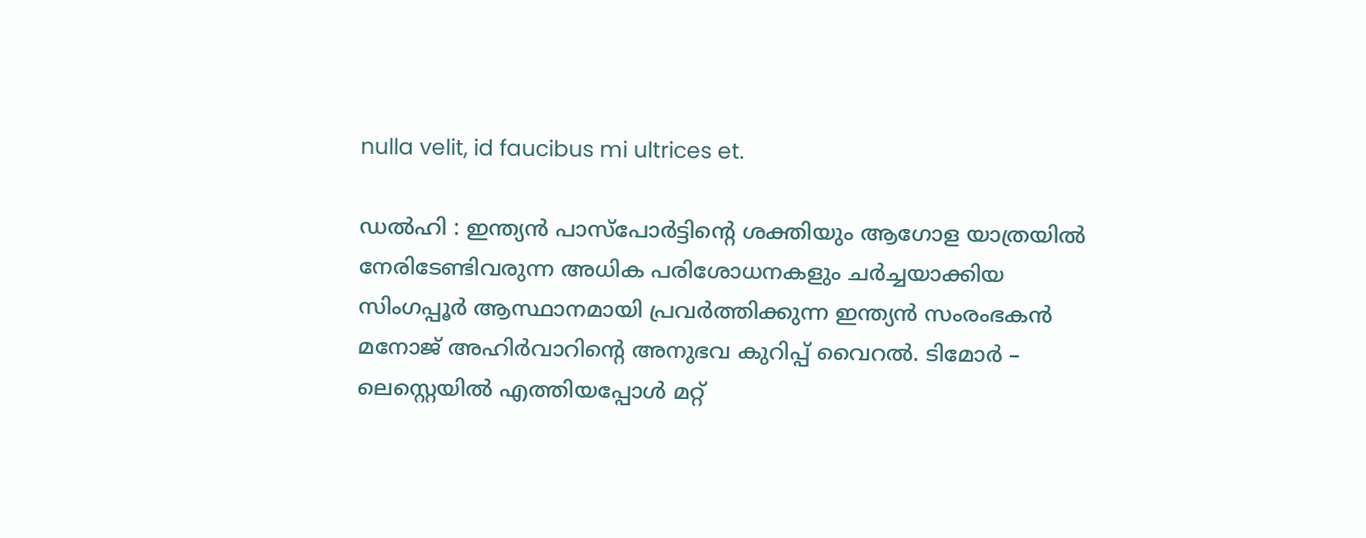nulla velit, id faucibus mi ultrices et.

ഡൽഹി : ഇന്ത്യൻ പാസ്‌പോർട്ടിന്‍റെ ശക്തിയും ആഗോള യാത്രയിൽ നേരിടേണ്ടിവരുന്ന അധിക പരിശോധനകളും ചർച്ചയാക്കിയ സിംഗപ്പൂർ ആസ്ഥാനമായി പ്രവർത്തിക്കുന്ന ഇന്ത്യൻ സംരംഭകൻ മനോജ് അഹിർവാറിന്‍റെ അനുഭവ കുറിപ്പ് വൈറൽ. ടിമോർ – ലെസ്റ്റെയിൽ എത്തിയപ്പോൾ മറ്റ്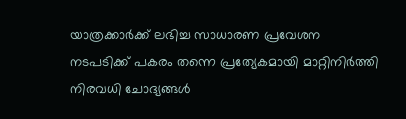യാത്രക്കാർക്ക് ലഭിച്ച സാധാരണ പ്രവേശന നടപടിക്ക് പകരം തന്നെ പ്രത്യേകമായി മാറ്റിനിർത്തി നിരവധി ചോദ്യങ്ങൾ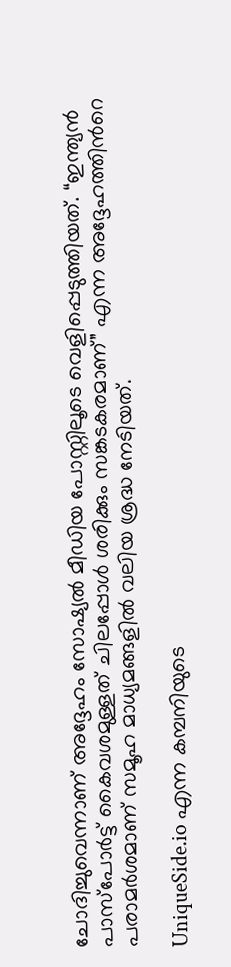ചോദിച്ചുവെന്നാണ് അദ്ദേഹം സോഷ്യൽ മീഡിയ പോസ്റ്റിലൂടെ വെളിപ്പെടുത്തിയത്. “ഇന്ത്യൻ പാസ്‌പോർട്ട് കൈവശമുള്ളത് ചിലപ്പോൾ ശരിക്കും സങ്കടകരമാണ്” എന്ന അദ്ദേഹത്തിന്‍റെ പരാമർശമാണ് സമൂഹ മാധ്യമങ്ങളിൽ വലിയ ശ്രദ്ധ നേടിയത്.

UniqueSide.io എന്ന കമ്പനിയുടെ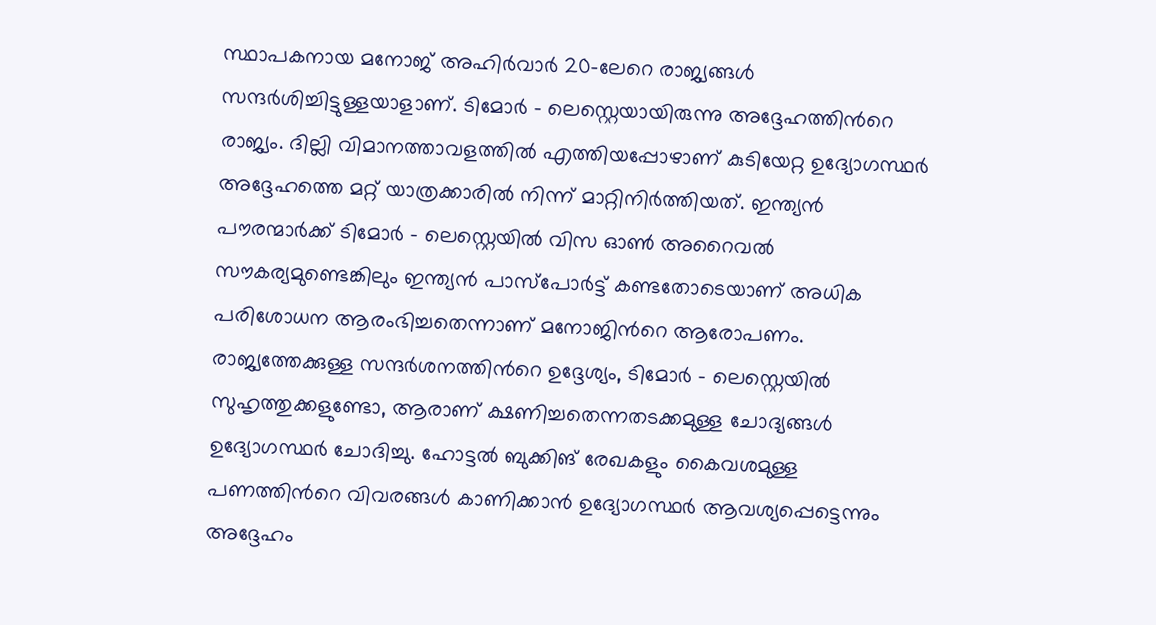സ്ഥാപകനായ മനോജ് അഹിർവാർ 20-ലേറെ രാജ്യങ്ങൾ സന്ദർശിച്ചിട്ടുള്ളയാളാണ്. ടിമോർ – ലെസ്റ്റെയായിരുന്നു അദ്ദേഹത്തിന്‍റെ രാജ്യം. ദില്ലി വിമാനത്താവളത്തിൽ എത്തിയപ്പോഴാണ് കുടിയേറ്റ ഉദ്യോഗസ്ഥർ അദ്ദേഹത്തെ മറ്റ് യാത്രക്കാരിൽ നിന്ന് മാറ്റിനിർത്തിയത്. ഇന്ത്യൻ പൗരന്മാർക്ക് ടിമോർ – ലെസ്റ്റെയിൽ വിസ ഓൺ അറൈവൽ സൗകര്യമുണ്ടെങ്കിലും ഇന്ത്യൻ പാസ്‌പോർട്ട് കണ്ടതോടെയാണ് അധിക പരിശോധന ആരംഭിച്ചതെന്നാണ് മനോജിന്‍റെ ആരോപണം. രാജ്യത്തേക്കുള്ള സന്ദർശനത്തിന്‍റെ ഉദ്ദേശ്യം, ടിമോർ – ലെസ്റ്റെയിൽ സുഹൃത്തുക്കളുണ്ടോ, ആരാണ് ക്ഷണിച്ചതെന്നതടക്കമുള്ള ചോദ്യങ്ങൾ ഉദ്യോഗസ്ഥർ ചോദിച്ചു. ഹോട്ടൽ ബുക്കിങ് രേഖകളും കൈവശമുള്ള പണത്തിന്‍റെ വിവരങ്ങൾ കാണിക്കാൻ ഉദ്യോഗസ്ഥർ ആവശ്യപ്പെട്ടെന്നും അദ്ദേഹം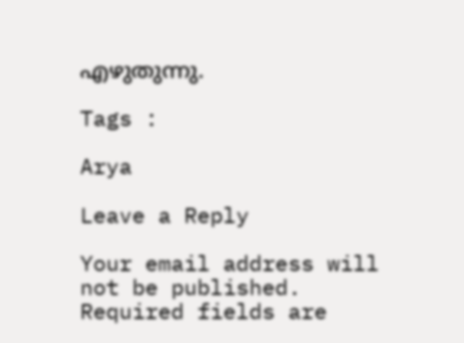എഴുതുന്നു.

Tags :

Arya

Leave a Reply

Your email address will not be published. Required fields are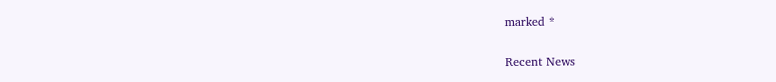marked *

Recent News